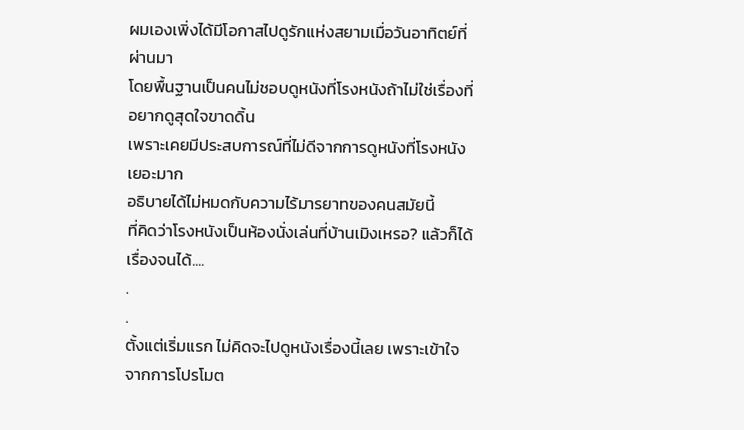ผมเองเพิ่งได้มีโอกาสไปดูรักแห่งสยามเมื่อวันอาทิตย์ที่ผ่านมา
โดยพื้นฐานเป็นคนไม่ชอบดูหนังที่โรงหนังถ้าไม่ใช่เรื่องที่อยากดูสุดใจขาดดิ้น
เพราะเคยมีประสบการณ์ที่ไม่ดีจากการดูหนังที่โรงหนังเยอะมาก
อธิบายได้ไม่หมดกับความไร้มารยาทของคนสมัยนี้
ที่คิดว่าโรงหนังเป็นห้องนั่งเล่นที่บ้านเมิงเหรอ? แล้วก็ได้เรื่องจนได้....
.
.
ตั้งแต่เริ่มแรก ไม่คิดจะไปดูหนังเรื่องนี้เลย เพราะเข้าใจจากการโปรโมต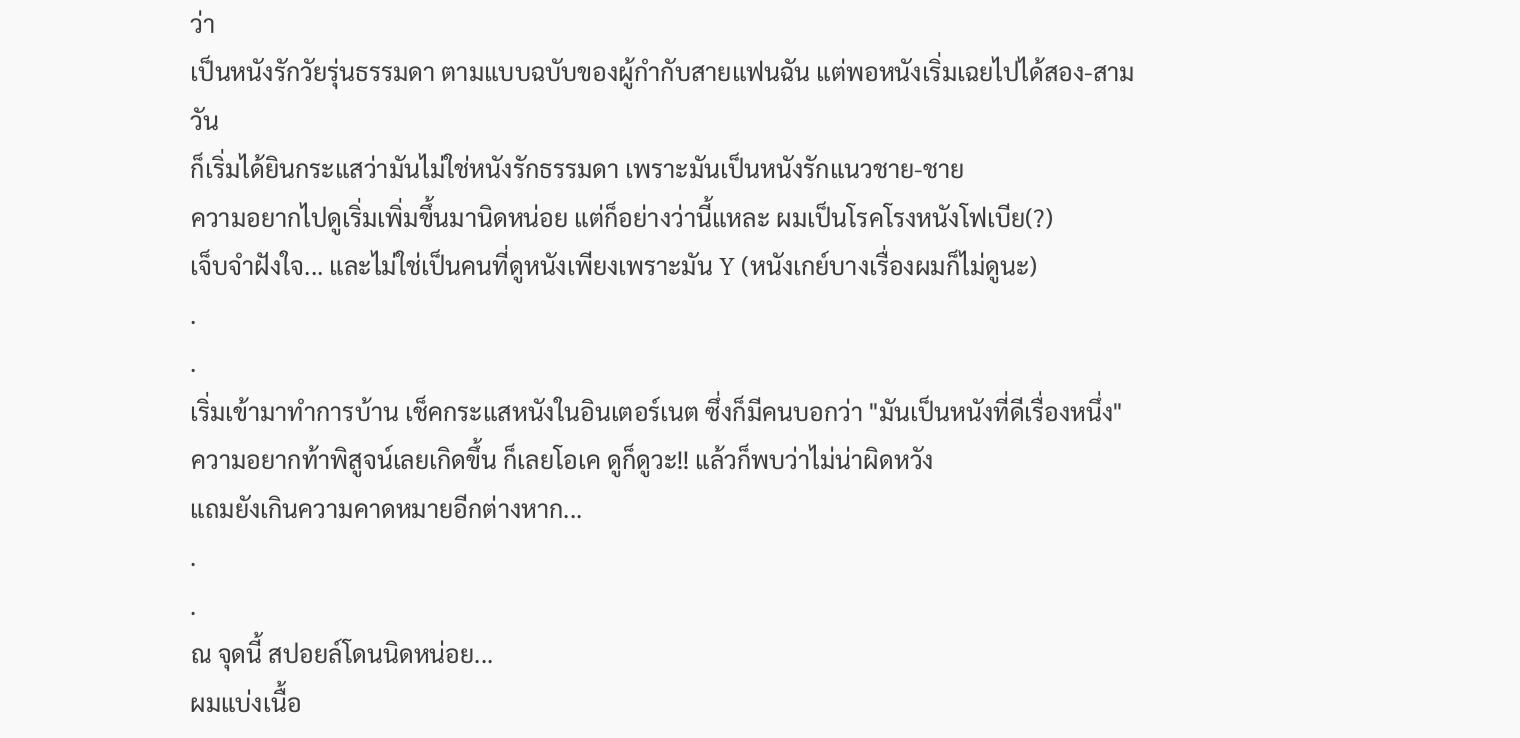ว่า
เป็นหนังรักวัยรุ่นธรรมดา ตามแบบฉบับของผู้กำกับสายแฟนฉัน แต่พอหนังเริ่มเฉยไปได้สอง-สามวัน
ก็เริ่มได้ยินกระแสว่ามันไม่ใช่หนังรักธรรมดา เพราะมันเป็นหนังรักแนวชาย-ชาย
ความอยากไปดูเริ่มเพิ่มขึ้นมานิดหน่อย แต่ก็อย่างว่านี้แหละ ผมเป็นโรคโรงหนังโฟเบีย(?)
เจ็บจำฝังใจ... และไม่ใช่เป็นคนที่ดูหนังเพียงเพราะมัน Y (หนังเกย์บางเรื่องผมก็ไม่ดูนะ)
.
.
เริ่มเข้ามาทำการบ้าน เช็คกระแสหนังในอินเตอร์เนต ซึ่งก็มีคนบอกว่า "มันเป็นหนังที่ดีเรื่องหนึ่ง"
ความอยากท้าพิสูจน์เลยเกิดขึ้น ก็เลยโอเค ดูก็ดูวะ!! แล้วก็พบว่าไม่น่าผิดหวัง
แถมยังเกินความคาดหมายอีกต่างหาก...
.
.
ณ จุดนี้ สปอยล์โดนนิดหน่อย...
ผมแบ่งเนื้อ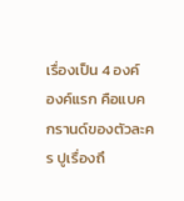เรื่องเป็น 4 องค์
องค์แรก คือแบคกรานด์ของตัวละคร ปูเรื่องถึ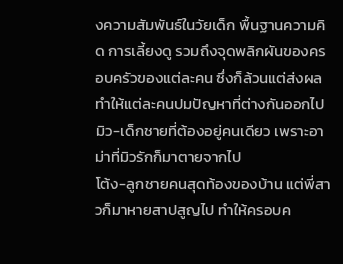งความสัมพันธ์ในวัยเด็ก พื้นฐานความคิด การเลี้ยงดู รวมถึงจุดพลิกผันของครอบครัวของแต่ละคน ซึ่งก็ล้วนแต่ส่งผลทำให้แต่ละคนปมปัญหาที่ต่างกันออกไป
มิว-เด็กชายที่ต้องอยู่คนเดียว เพราะอาม่าที่มิวรักก็มาตายจากไป
โต้ง-ลูกชายคนสุดท้องของบ้าน แต่พี่สาวก็มาหายสาปสูญไป ทำให้ครอบค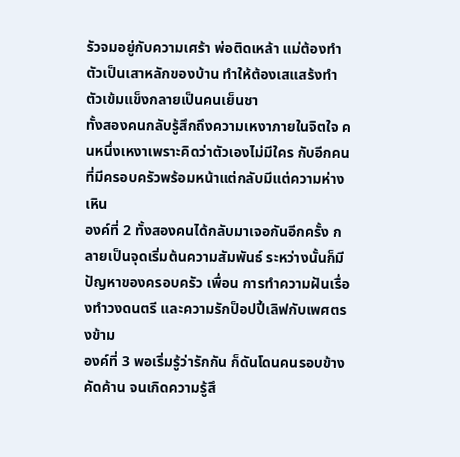รัวจมอยู่กับความเศร้า พ่อติดเหล้า แม่ต้องทำตัวเป็นเสาหลักของบ้าน ทำให้ต้องเสแสร้งทำตัวเข้มแข็งกลายเป็นคนเย็นชา
ทั้งสองคนกลับรู้สึกถึงความเหงาภายในจิตใจ คนหนึ่งเหงาเพราะคิดว่าตัวเองไม่มีใคร กับอีกคนที่มีครอบครัวพร้อมหน้าแต่กลับมีแต่ความห่างเหิน
องค์ที่ 2 ทั้งสองคนได้กลับมาเจอกันอีกครั้ง กลายเป็นจุดเริ่มต้นความสัมพันธ์ ระหว่างนั้นก็มีปัญหาของครอบครัว เพื่อน การทำความฝันเรื่องทำวงดนตรี และความรักป็อปปี้เลิฟกับเพศตรงข้าม
องค์ที่ 3 พอเริ่มรู้ว่ารักกัน ก็ดันโดนคนรอบข้างคัดค้าน จนเกิดความรู้สึ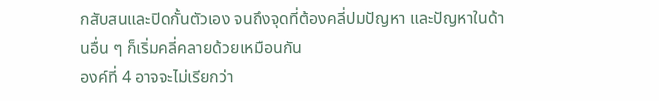กสับสนและปิดกั้นตัวเอง จนถึงจุดที่ต้องคลี่ปมปัญหา และปัญหาในด้านอื่น ๆ ก็เริ่มคลี่คลายด้วยเหมือนกัน
องค์ที่ 4 อาจจะไม่เรียกว่า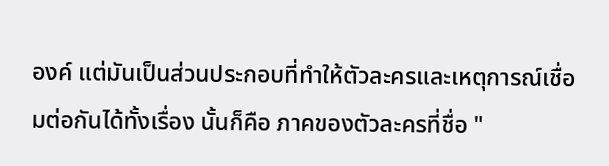องค์ แต่มันเป็นส่วนประกอบที่ทำให้ตัวละครและเหตุการณ์เชื่อมต่อกันได้ทั้งเรื่อง นั้นก็คือ ภาคของตัวละครที่ชื่อ "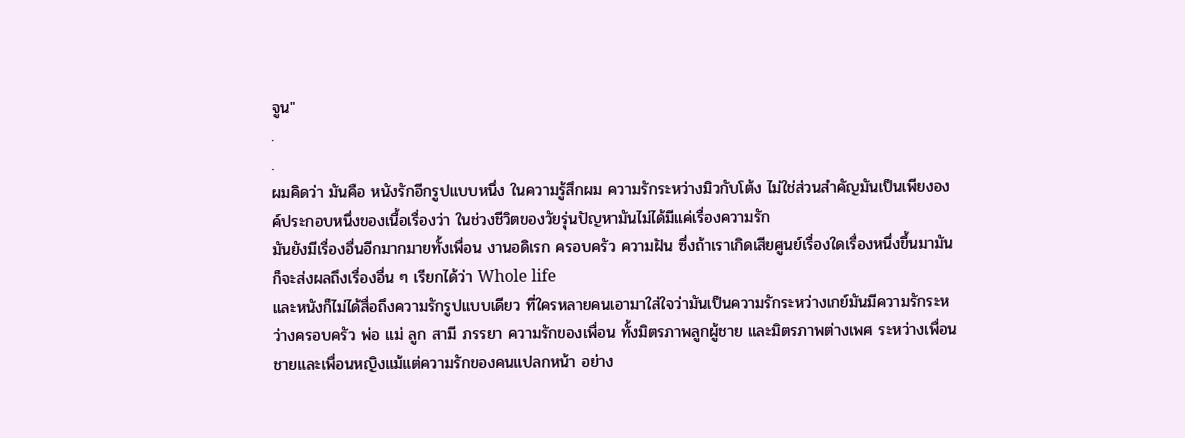จูน"
.
.
ผมคิดว่า มันคือ หนังรักอีกรูปแบบหนึ่ง ในความรู้สึกผม ความรักระหว่างมิวกับโต้ง ไม่ใช่ส่วนสำคัญมันเป็นเพียงองค์ประกอบหนึ่งของเนื้อเรื่องว่า ในช่วงชีวิตของวัยรุ่นปัญหามันไม่ได้มีแค่เรื่องความรัก
มันยังมีเรื่องอื่นอีกมากมายทั้งเพื่อน งานอดิเรก ครอบครัว ความฝัน ซึ่งถ้าเราเกิดเสียศูนย์เรื่องใดเรื่องหนึ่งขึ้นมามันก็จะส่งผลถึงเรื่องอื่น ๆ เรียกได้ว่า Whole life
และหนังก็ไม่ได้สื่อถึงความรักรูปแบบเดียว ที่ใครหลายคนเอามาใส่ใจว่ามันเป็นความรักระหว่างเกย์มันมีความรักระหว่างครอบครัว พ่อ แม่ ลูก สามี ภรรยา ความรักของเพื่อน ทั้งมิตรภาพลูกผู้ชาย และมิตรภาพต่างเพศ ระหว่างเพื่อนชายและเพื่อนหญิงแม้แต่ความรักของคนแปลกหน้า อย่าง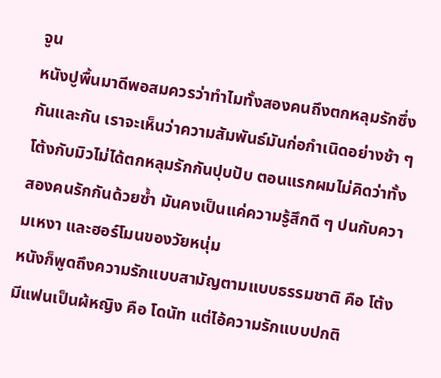จูน
หนังปูพื้นมาดีพอสมควรว่าทำไมทั้งสองคนถึงตกหลุมรักซึ่งกันและกัน เราจะเห็นว่าความสัมพันธ์มันก่อกำเนิดอย่างช้า ๆ โต้งกับมิวไม่ได้ตกหลุมรักกันปุบปับ ตอนแรกผมไม่คิดว่าทั้งสองคนรักกันด้วยซ้ำ มันคงเป็นแค่ความรู้สึกดี ๆ ปนกับความเหงา และฮอร์โมนของวัยหนุ่ม
หนังก็พูดถึงความรักแบบสามัญตามแบบธรรมชาติ คือ โต้งมีแฟนเป็นผ้หญิง คือ โดนัท แต่ไอ้ความรักแบบปกติ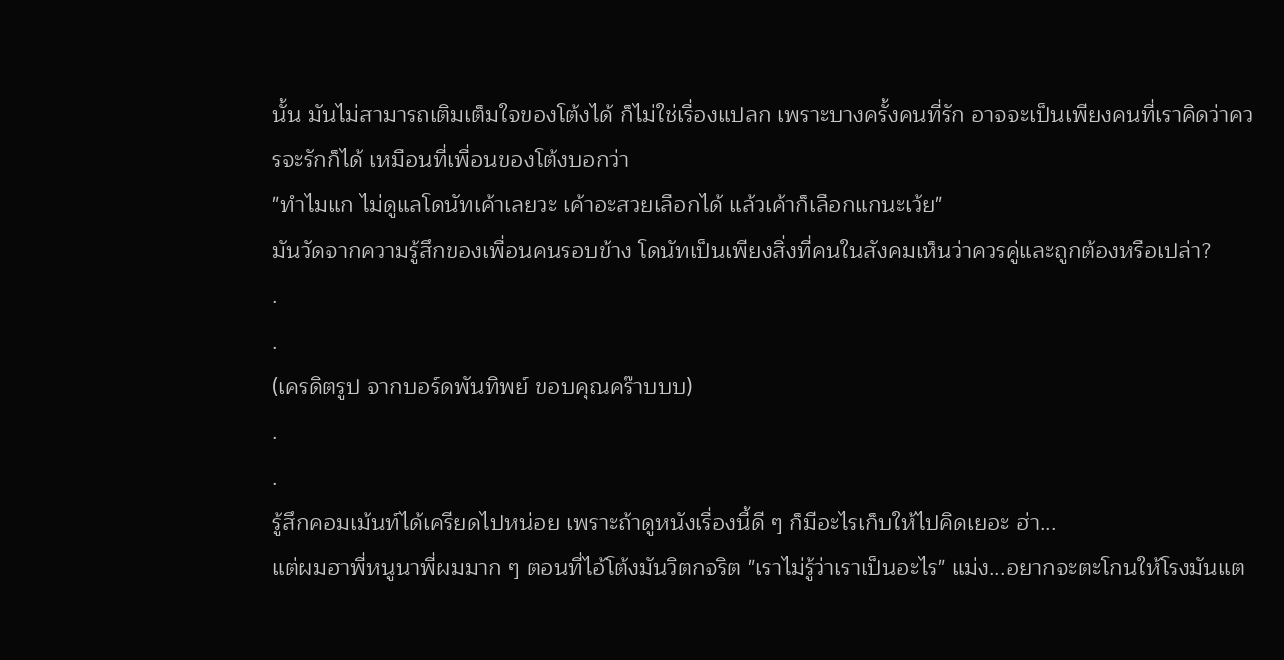นั้น มันไม่สามารถเติมเต็มใจของโต้งได้ ก็ไม่ใช่เรื่องแปลก เพราะบางครั้งคนที่รัก อาจจะเป็นเพียงคนที่เราคิดว่าควรจะรักก็ได้ เหมือนที่เพื่อนของโต้งบอกว่า
"ทำไมแก ไม่ดูแลโดนัทเค้าเลยวะ เค้าอะสวยเลือกได้ แล้วเค้าก็เลือกแกนะเว้ย"
มันวัดจากความรู้สึกของเพื่อนคนรอบข้าง โดนัทเป็นเพียงสิ่งที่คนในสังคมเห็นว่าควรคู่และถูกต้องหรือเปล่า?
.
.
(เครดิตรูป จากบอร์ดพันทิพย์ ขอบคุณคร๊าบบบ)
.
.
รู้สึกคอมเม้นท์ได้เครียดไปหน่อย เพราะถ้าดูหนังเรื่องนี้ดี ๆ ก็มีอะไรเก็บให้ไปคิดเยอะ ฮ่า...
แต่ผมฮาพี่หนูนาพี่ผมมาก ๆ ตอนที่ไอ้โต้งมันวิตกจริต "เราไม่รู้ว่าเราเป็นอะไร" แม่ง...อยากจะตะโกนให้โรงมันแต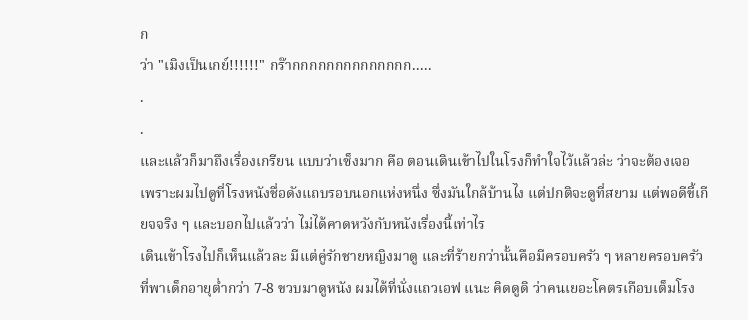ก
ว่า "เมิงเป็นเกย์!!!!!!" กร๊ากกกกกกกกกกกกกก.....
.
.
และแล้วก็มาถึงเรื่องเกรียน แบบว่าเซ็งมาก คือ ตอนเดินเข้าไปในโรงก็ทำใจไว้แล้วล่ะ ว่าจะต้องเจอ เพราะผมไปดูที่โรงหนังชื่อดังแถบรอบนอกแห่งหนึ่ง ซึ่งมันใกล้บ้านไง แต่ปกติจะดูที่สยาม แต่พอดีขี้เกียจจริง ๆ และบอกไปแล้วว่า ไม่ได้คาดหวังกับหนังเรื่องนี้เท่าไร
เดินเข้าโรงไปก็เห็นแล้วละ มีแต่คู่รักชายหญิงมาดู และที่ร้ายกว่านั้นคือมีครอบครัว ๆ หลายครอบครัวที่พาเด็กอายุต่ำกว่า 7-8 ขวบมาดูหนัง ผมได้ที่นั่งแถวเอฟ แนะ คิดดูดิ ว่าคนเยอะโคตรเกือบเต็มโรง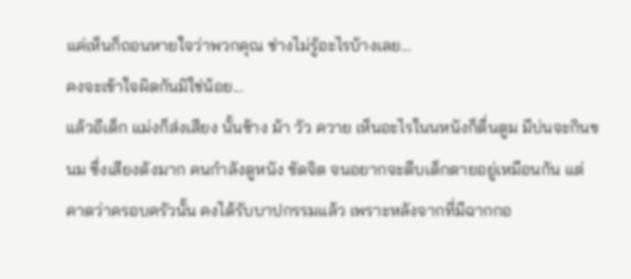แค่เห็นก็ถอนหายใจว่าพวกคุณ ช่างไม่รู้อะไรบ้างเลย...
คงจะเข้าใจผิดกันมิใช่น้อย...
แล้วอีเด็ก แม่งก็ส่งเสียง นั้นช้าง ม้า วัว ควาย เห็นอะไรในนหนังก็ตื่นตูม มีบ่นจะกินขนม ซึ่งเสียงดังมาก คนกำลังดูหนัง ขัดจิต จนอยากจะตืบเด็กตายอยู่เหมือนกัน แต่คาดว่าครอบครัวนั้น คงได้รับบาปกรรมแล้ว เพราะหลังจากที่มีฉากกอ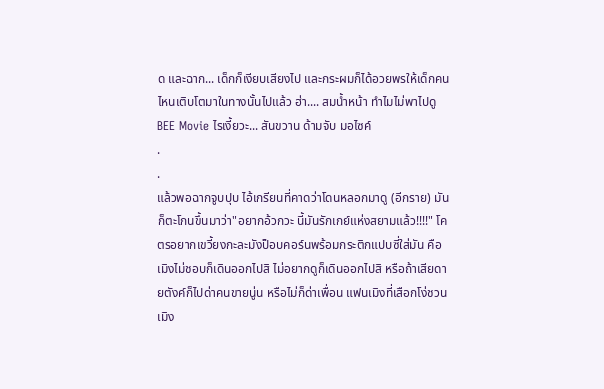ด และฉาก... เด็กก็เงียบเสียงไป และกระผมก็ได้อวยพรให้เด็กคนไหนเติบโตมาในทางนั้นไปแล้ว ฮ่า.... สมน้ำหน้า ทำไมไม่พาไปดู BEE Movie ไรเงี้ยวะ... สันขวาน ด้ามจับ มอไซค์
.
.
แล้วพอฉากจูบปุบ ไอ้เกรียนที่คาดว่าโดนหลอกมาดู (อีกราย) มันก็ตะโกนขึ้นมาว่า"อยากอ้วกวะ นี้มันรักเกย์แห่งสยามแล้ว!!!!" โคตรอยากเขวี้ยงกะละมังป็อบคอร์นพร้อมกระติกแปบซี่ใส่มัน คือ เมิงไม่ชอบก็เดินออกไปสิ ไม่อยากดูก็เดินออกไปสิ หรือถ้าเสียดายตังค์ก็ไปด่าคนขายนู่น หรือไม่ก็ด่าเพื่อน แฟนเมิงที่เสือกโง่ชวนเมิง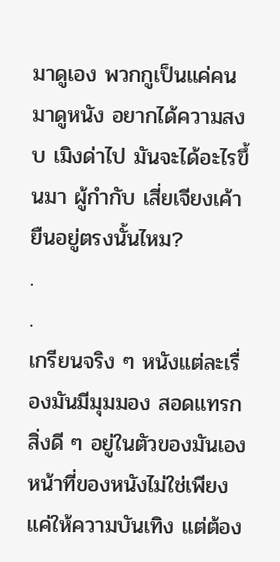มาดูเอง พวกกูเป็นแค่คนมาดูหนัง อยากได้ความสงบ เมิงด่าไป มันจะได้อะไรขึ้นมา ผู้กำกับ เสี่ยเจียงเค้ายืนอยู่ตรงนั้นไหม?
.
.
เกรียนจริง ๆ หนังแต่ละเรื่องมันมีมุมมอง สอดแทรกสิ่งดี ๆ อยู่ในตัวของมันเอง หน้าที่ของหนังไม่ใช่เพียงแค่ให้ความบันเทิง แต่ต้อง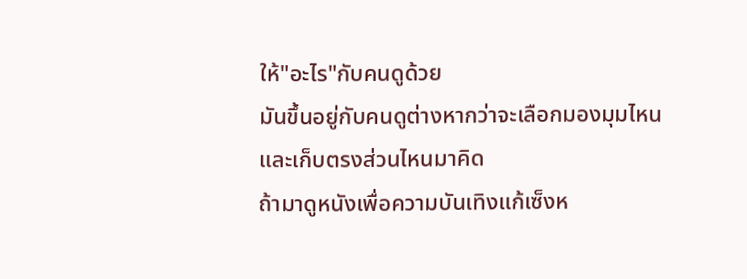ให้"อะไร"กับคนดูด้วย
มันขึ้นอยู่กับคนดูต่างหากว่าจะเลือกมองมุมไหน และเก็บตรงส่วนไหนมาคิด
ถ้ามาดูหนังเพื่อความบันเทิงแก้เซ็งห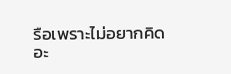รือเพราะไม่อยากคิดอะ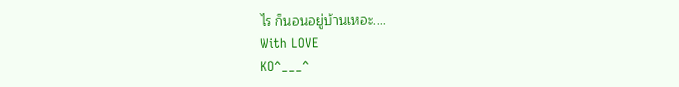ไร ก็นอนอยู่บ้านเหอะ....
With LOVE
KO^___^